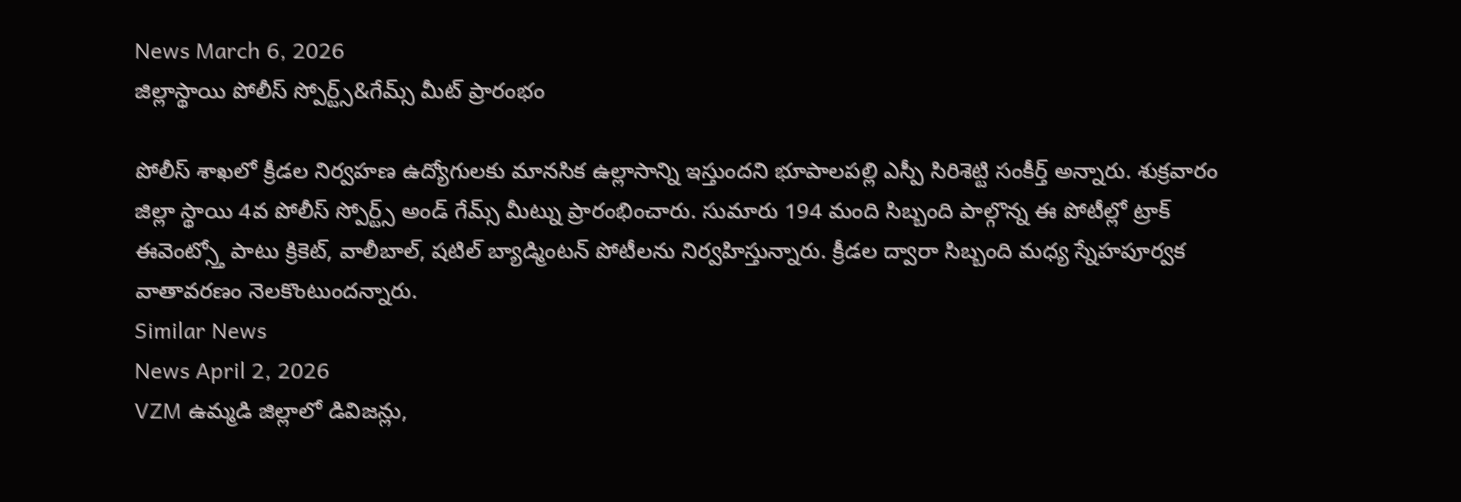News March 6, 2026
జిల్లాస్థాయి పోలీస్ స్పోర్ట్స్&గేమ్స్ మీట్ ప్రారంభం

పోలీస్ శాఖలో క్రీడల నిర్వహణ ఉద్యోగులకు మానసిక ఉల్లాసాన్ని ఇస్తుందని భూపాలపల్లి ఎస్పీ సిరిశెట్టి సంకీర్త్ అన్నారు. శుక్రవారం జిల్లా స్థాయి 4వ పోలీస్ స్పోర్ట్స్ అండ్ గేమ్స్ మీట్ను ప్రారంభించారు. సుమారు 194 మంది సిబ్బంది పాల్గొన్న ఈ పోటీల్లో ట్రాక్ ఈవెంట్స్తో పాటు క్రికెట్, వాలీబాల్, షటిల్ బ్యాడ్మింటన్ పోటీలను నిర్వహిస్తున్నారు. క్రీడల ద్వారా సిబ్బంది మధ్య స్నేహపూర్వక వాతావరణం నెలకొంటుందన్నారు.
Similar News
News April 2, 2026
VZM ఉమ్మడి జిల్లాలో డివిజన్లు,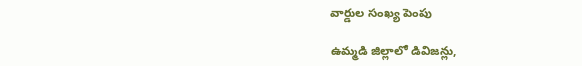వార్డుల సంఖ్య పెంపు

ఉమ్మడి జిల్లాలో డివిజన్లు,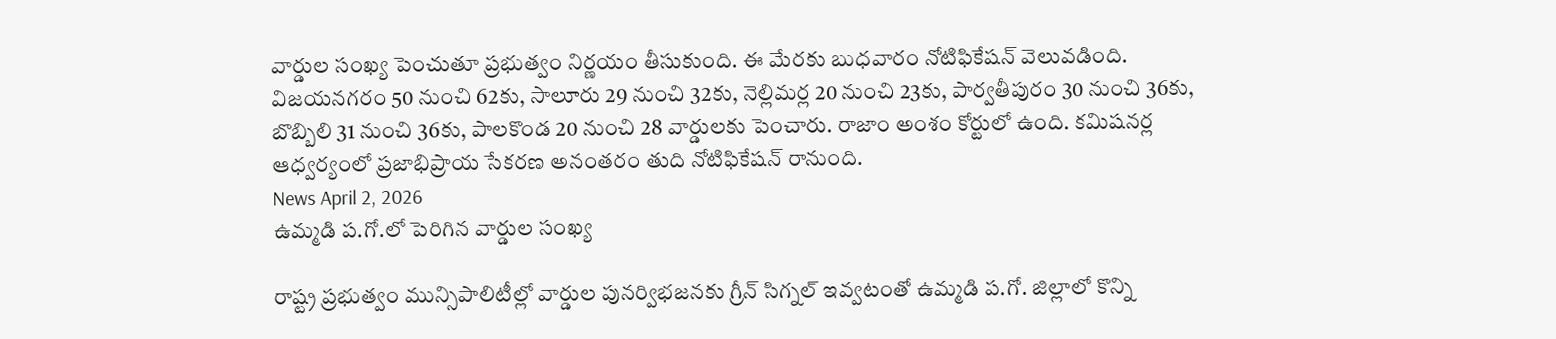వార్డుల సంఖ్య పెంచుతూ ప్రభుత్వం నిర్ణయం తీసుకుంది. ఈ మేరకు బుధవారం నోటిఫికేషన్ వెలువడింది. విజయనగరం 50 నుంచి 62కు, సాలూరు 29 నుంచి 32కు, నెల్లిమర్ల 20 నుంచి 23కు, పార్వతీపురం 30 నుంచి 36కు, బొబ్బిలి 31 నుంచి 36కు, పాలకొండ 20 నుంచి 28 వార్డులకు పెంచారు. రాజాం అంశం కోర్టులో ఉంది. కమిషనర్ల ఆధ్వర్యంలో ప్రజాభిప్రాయ సేకరణ అనంతరం తుది నోటిఫికేషన్ రానుంది.
News April 2, 2026
ఉమ్మడి ప.గో.లో పెరిగిన వార్డుల సంఖ్య

రాష్ట్ర ప్రభుత్వం మున్సిపాలిటీల్లో వార్డుల పునర్విభజనకు గ్రీన్ సిగ్నల్ ఇవ్వటంతో ఉమ్మడి ప.గో. జిల్లాలో కొన్ని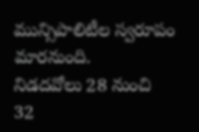మున్సిపాలిటీల స్వరూపం మారనుంది.
నిడదవోలు 28 నుంచి 32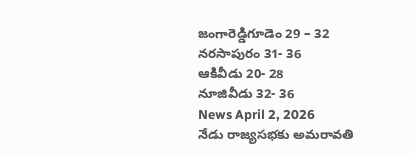జంగారెడ్డిగూడెం 29 – 32
నరసాపురం 31- 36
ఆకివీడు 20- 28
నూజివీడు 32- 36
News April 2, 2026
నేడు రాజ్యసభకు అమరావతి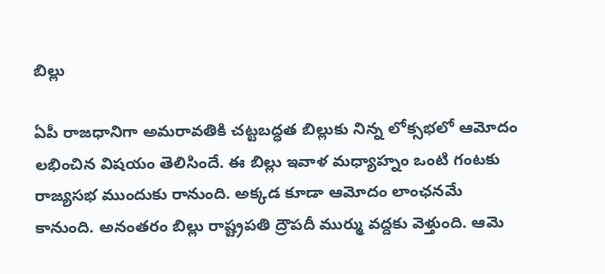బిల్లు

ఏపీ రాజధానిగా అమరావతికి చట్టబద్ధత బిల్లుకు నిన్న లోక్సభలో ఆమోదం లభించిన విషయం తెలిసిందే. ఈ బిల్లు ఇవాళ మధ్యాహ్నం ఒంటి గంటకు రాజ్యసభ ముందుకు రానుంది. అక్కడ కూడా ఆమోదం లాంఛనమే కానుంది. అనంతరం బిల్లు రాష్ట్రపతి ద్రౌపదీ ముర్ము వద్దకు వెళ్తుంది. ఆమె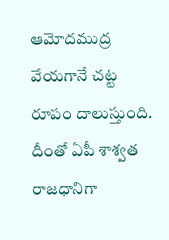ఆమోదముద్ర వేయగానే చట్ట రూపం దాలుస్తుంది. దీంతో ఏపీ శాశ్వత రాజధానిగా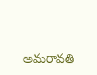అమరావతి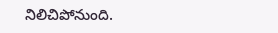నిలిచిపోనుంది.